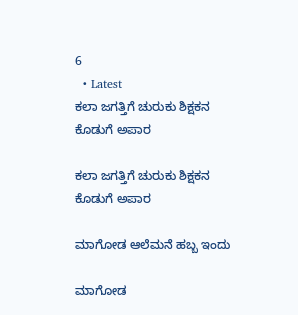6
  • Latest
ಕಲಾ ಜಗತ್ತಿಗೆ ಚುರುಕು ಶಿಕ್ಷಕನ ಕೊಡುಗೆ ಅಪಾರ

ಕಲಾ ಜಗತ್ತಿಗೆ ಚುರುಕು ಶಿಕ್ಷಕನ ಕೊಡುಗೆ ಅಪಾರ

ಮಾಗೋಡ ಆಲೆಮನೆ ಹಬ್ಬ ಇಂದು

ಮಾಗೋಡ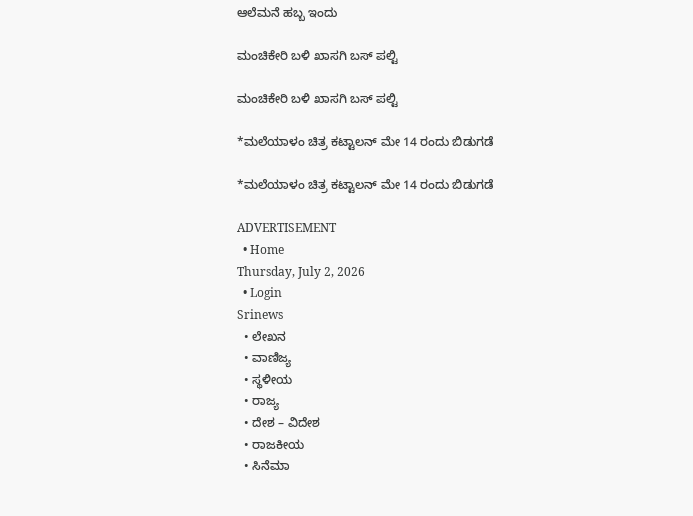ಆಲೆಮನೆ ಹಬ್ಬ ಇಂದು

ಮಂಚಿಕೇರಿ‌ ಬಳಿ ಖಾಸಗಿ ಬಸ್ ಪಲ್ಟಿ

ಮಂಚಿಕೇರಿ‌ ಬಳಿ ಖಾಸಗಿ ಬಸ್ ಪಲ್ಟಿ

*ಮಲೆಯಾಳಂ ಚಿತ್ರ ಕಟ್ಟಾಲನ್ ಮೇ 14 ರಂದು ಬಿಡುಗಡೆ

*ಮಲೆಯಾಳಂ ಚಿತ್ರ ಕಟ್ಟಾಲನ್ ಮೇ 14 ರಂದು ಬಿಡುಗಡೆ

ADVERTISEMENT
  • Home
Thursday, July 2, 2026
  • Login
Srinews
  • ಲೇಖನ
  • ವಾಣಿಜ್ಯ
  • ಸ್ಥಳೀಯ
  • ರಾಜ್ಯ
  • ದೇಶ – ವಿದೇಶ
  • ರಾಜಕೀಯ
  • ಸಿನೆಮಾ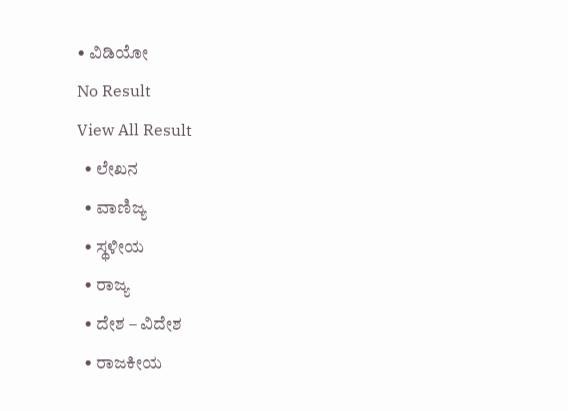• ವಿಡಿಯೋ
No Result
View All Result
  • ಲೇಖನ
  • ವಾಣಿಜ್ಯ
  • ಸ್ಥಳೀಯ
  • ರಾಜ್ಯ
  • ದೇಶ – ವಿದೇಶ
  • ರಾಜಕೀಯ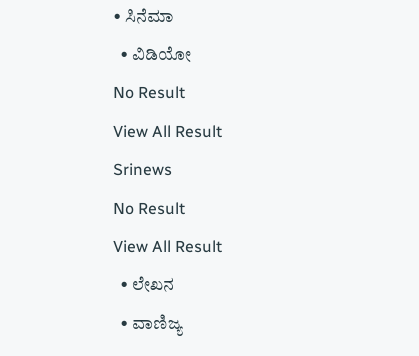• ಸಿನೆಮಾ
  • ವಿಡಿಯೋ
No Result
View All Result
Srinews
No Result
View All Result
  • ಲೇಖನ
  • ವಾಣಿಜ್ಯ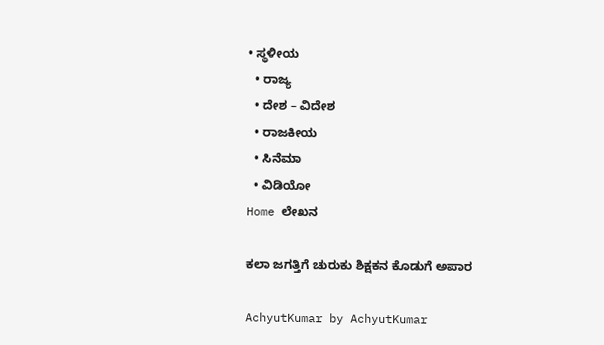• ಸ್ಥಳೀಯ
  • ರಾಜ್ಯ
  • ದೇಶ – ವಿದೇಶ
  • ರಾಜಕೀಯ
  • ಸಿನೆಮಾ
  • ವಿಡಿಯೋ
Home ಲೇಖನ

ಕಲಾ ಜಗತ್ತಿಗೆ ಚುರುಕು ಶಿಕ್ಷಕನ ಕೊಡುಗೆ ಅಪಾರ

AchyutKumar by AchyutKumar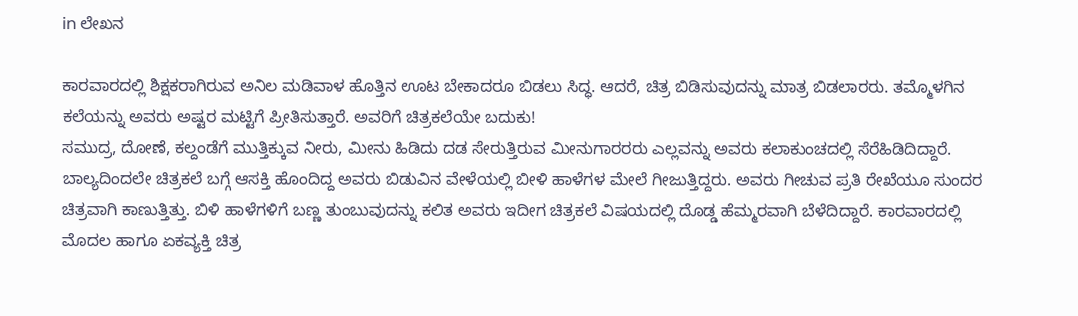in ಲೇಖನ

ಕಾರವಾರದಲ್ಲಿ ಶಿಕ್ಷಕರಾಗಿರುವ ಅನಿಲ ಮಡಿವಾಳ ಹೊತ್ತಿನ ಊಟ ಬೇಕಾದರೂ ಬಿಡಲು ಸಿದ್ಧ. ಆದರೆ, ಚಿತ್ರ ಬಿಡಿಸುವುದನ್ನು ಮಾತ್ರ ಬಿಡಲಾರರು. ತಮ್ಮೊಳಗಿನ ಕಲೆಯನ್ನು ಅವರು ಅಷ್ಟರ ಮಟ್ಟಿಗೆ ಪ್ರೀತಿಸುತ್ತಾರೆ. ಅವರಿಗೆ ಚಿತ್ರಕಲೆಯೇ ಬದುಕು!
ಸಮುದ್ರ, ದೋಣೆ, ಕಲ್ದಂಡೆಗೆ ಮುತ್ತಿಕ್ಕುವ ನೀರು, ಮೀನು ಹಿಡಿದು ದಡ ಸೇರುತ್ತಿರುವ ಮೀನುಗಾರರರು ಎಲ್ಲವನ್ನು ಅವರು ಕಲಾಕುಂಚದಲ್ಲಿ ಸೆರೆಹಿಡಿದಿದ್ದಾರೆ. ಬಾಲ್ಯದಿಂದಲೇ ಚಿತ್ರಕಲೆ ಬಗ್ಗೆ ಆಸಕ್ತಿ ಹೊಂದಿದ್ದ ಅವರು ಬಿಡುವಿನ ವೇಳೆಯಲ್ಲಿ ಬೀಳಿ ಹಾಳೆಗಳ ಮೇಲೆ ಗೀಜುತ್ತಿದ್ದರು. ಅವರು ಗೀಚುವ ಪ್ರತಿ ರೇಖೆಯೂ ಸುಂದರ ಚಿತ್ರವಾಗಿ ಕಾಣುತ್ತಿತ್ತು. ಬಿಳಿ ಹಾಳೆಗಳಿಗೆ ಬಣ್ಣ ತುಂಬುವುದನ್ನು ಕಲಿತ ಅವರು ಇದೀಗ ಚಿತ್ರಕಲೆ ವಿಷಯದಲ್ಲಿ ದೊಡ್ಡ ಹೆಮ್ಮರವಾಗಿ ಬೆಳೆದಿದ್ದಾರೆ. ಕಾರವಾರದಲ್ಲಿ ಮೊದಲ ಹಾಗೂ ಏಕವ್ಯಕ್ತಿ ಚಿತ್ರ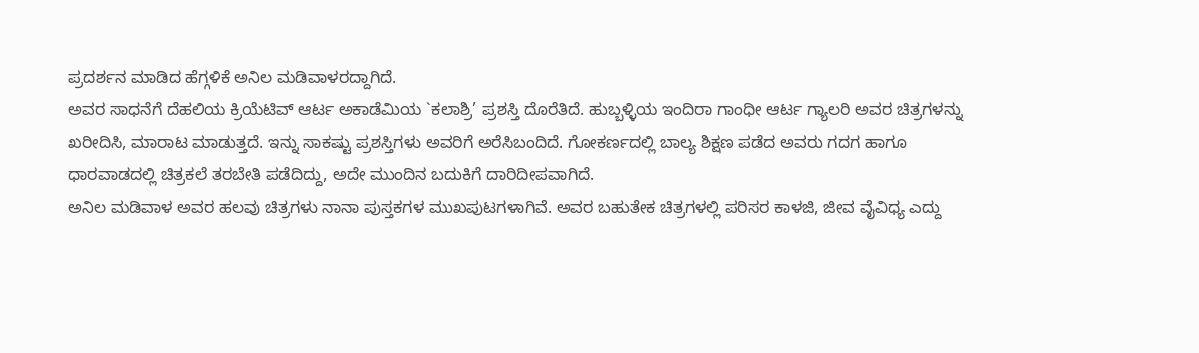ಪ್ರದರ್ಶನ ಮಾಡಿದ ಹೆಗ್ಗಳಿಕೆ ಅನಿಲ ಮಡಿವಾಳರದ್ದಾಗಿದೆ.
ಅವರ ಸಾಧನೆಗೆ ದೆಹಲಿಯ ಕ್ರಿಯೆಟಿವ್ ಆರ್ಟ ಅಕಾಡೆಮಿಯ `ಕಲಾಶ್ರಿ’ ಪ್ರಶಸ್ತಿ ದೊರೆತಿದೆ. ಹುಬ್ಬಳ್ಳಿಯ ಇಂದಿರಾ ಗಾಂಧೀ ಆರ್ಟ ಗ್ಯಾಲರಿ ಅವರ ಚಿತ್ರಗಳನ್ನು ಖರೀದಿಸಿ, ಮಾರಾಟ ಮಾಡುತ್ತದೆ. ಇನ್ನು ಸಾಕಷ್ಟು ಪ್ರಶಸ್ತಿಗಳು ಅವರಿಗೆ ಅರೆಸಿಬಂದಿದೆ. ಗೋಕರ್ಣದಲ್ಲಿ ಬಾಲ್ಯ ಶಿಕ್ಷಣ ಪಡೆದ ಅವರು ಗದಗ ಹಾಗೂ ಧಾರವಾಡದಲ್ಲಿ ಚಿತ್ರಕಲೆ ತರಬೇತಿ ಪಡೆದಿದ್ದು, ಅದೇ ಮುಂದಿನ ಬದುಕಿಗೆ ದಾರಿದೀಪವಾಗಿದೆ.
ಅನಿಲ ಮಡಿವಾಳ ಅವರ ಹಲವು ಚಿತ್ರಗಳು ನಾನಾ ಪುಸ್ತಕಗಳ ಮುಖಪುಟಗಳಾಗಿವೆ. ಅವರ ಬಹುತೇಕ ಚಿತ್ರಗಳಲ್ಲಿ ಪರಿಸರ ಕಾಳಜಿ, ಜೀವ ವೈವಿಧ್ಯ ಎದ್ದು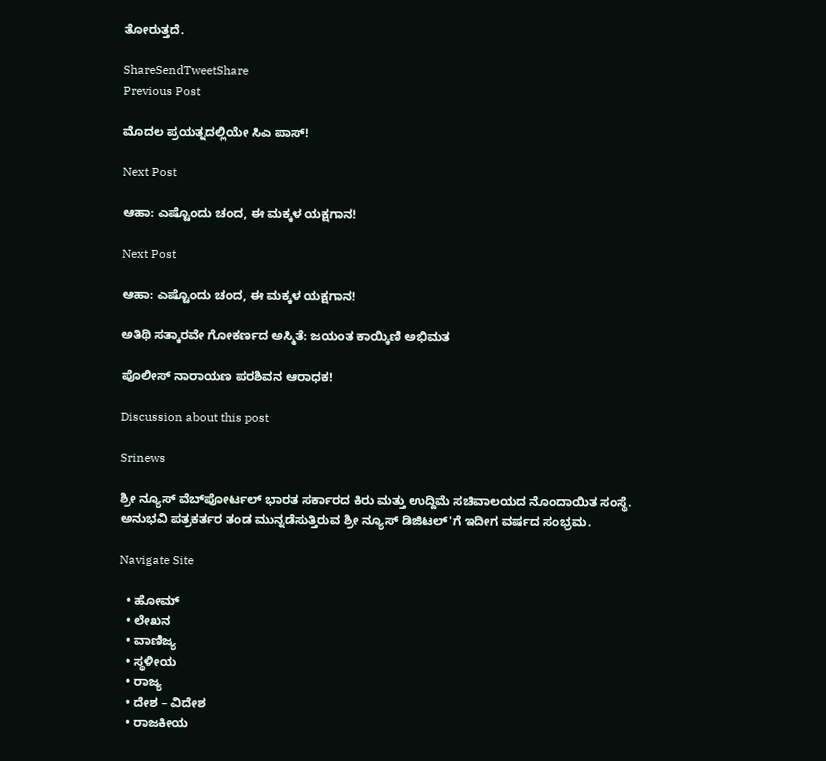ತೋರುತ್ತದೆ.

ShareSendTweetShare
Previous Post

ಮೊದಲ ಪ್ರಯತ್ನದಲ್ಲಿಯೇ ಸಿಎ ಪಾಸ್!

Next Post

ಆಹಾ: ಎಷ್ಟೊಂದು ಚಂದ, ಈ ಮಕ್ಕಳ ಯಕ್ಷಗಾನ!

Next Post

ಆಹಾ: ಎಷ್ಟೊಂದು ಚಂದ, ಈ ಮಕ್ಕಳ ಯಕ್ಷಗಾನ!

ಅತಿಥಿ ಸತ್ಕಾರವೇ ಗೋಕರ್ಣದ ಅಸ್ಮಿತೆ: ಜಯಂತ ಕಾಯ್ಕಿಣಿ ಅಭಿಮತ

ಪೊಲೀಸ್ ನಾರಾಯಣ ಪರಶಿವನ ಆರಾಧಕ!

Discussion about this post

Srinews

ಶ್ರೀ ನ್ಯೂಸ್ ವೆಬ್‌ಪೋರ್ಟಲ್ ಭಾರತ ಸರ್ಕಾರದ ಕಿರು ಮತ್ತು ಉದ್ದಿಮೆ ಸಚಿವಾಲಯದ ನೊಂದಾಯಿತ ಸಂಸ್ಥೆ. ಅನುಭವಿ ಪತ್ರಕರ್ತರ ತಂಡ ಮುನ್ನಡೆಸುತ್ತಿರುವ ಶ್ರೀ ನ್ಯೂಸ್ ಡಿಜಿಟಲ್'ಗೆ ಇದೀಗ ವರ್ಷದ ಸಂಭ್ರಮ.

Navigate Site

  • ಹೋಮ್
  • ಲೇಖನ
  • ವಾಣಿಜ್ಯ
  • ಸ್ಥಳೀಯ
  • ರಾಜ್ಯ
  • ದೇಶ – ವಿದೇಶ
  • ರಾಜಕೀಯ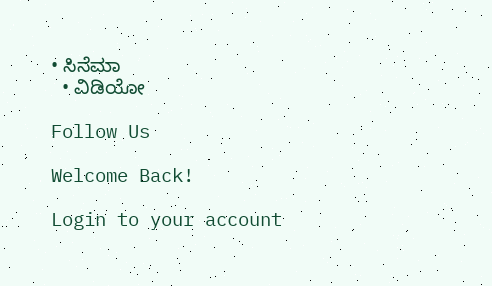• ಸಿನೆಮಾ
  • ವಿಡಿಯೋ

Follow Us

Welcome Back!

Login to your account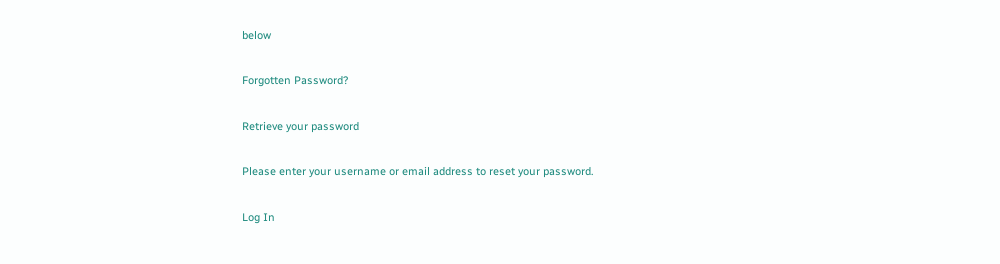below

Forgotten Password?

Retrieve your password

Please enter your username or email address to reset your password.

Log In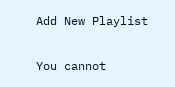Add New Playlist

You cannot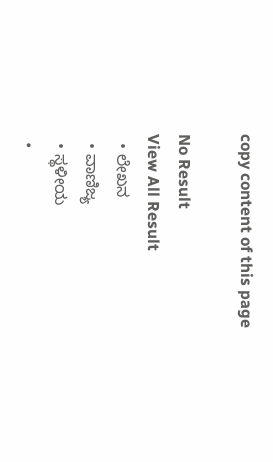copy content of this page

No Result
View All Result
  • ಲೇಖನ
  • ವಾಣಿಜ್ಯ
  • ಸ್ಥಳೀಯ
  •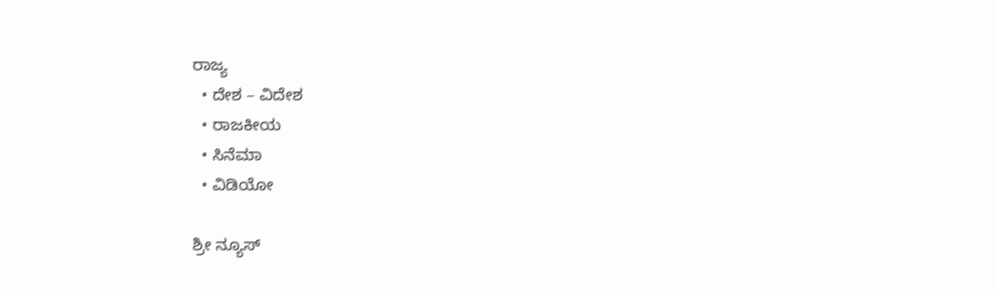ರಾಜ್ಯ
  • ದೇಶ – ವಿದೇಶ
  • ರಾಜಕೀಯ
  • ಸಿನೆಮಾ
  • ವಿಡಿಯೋ

ಶ್ರೀ ನ್ಯೂಸ್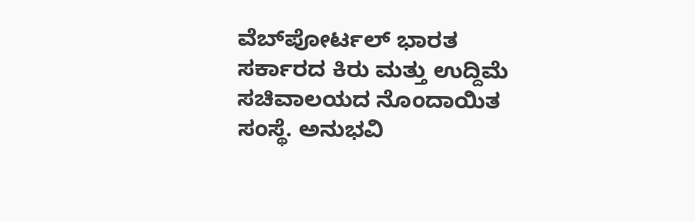ವೆಬ್‌ಪೋರ್ಟಲ್ ಭಾರತ ಸರ್ಕಾರದ ಕಿರು ಮತ್ತು ಉದ್ದಿಮೆ ಸಚಿವಾಲಯದ ನೊಂದಾಯಿತ ಸಂಸ್ಥೆ. ಅನುಭವಿ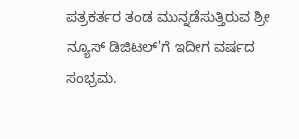ಪತ್ರಕರ್ತರ ತಂಡ ಮುನ್ನಡೆಸುತ್ತಿರುವ ಶ್ರೀ ನ್ಯೂಸ್ ಡಿಜಿಟಲ್'ಗೆ ಇದೀಗ ವರ್ಷದ ಸಂಭ್ರಮ.